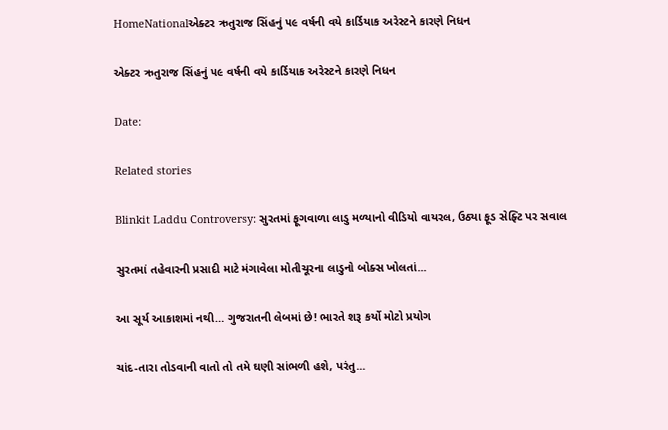HomeNationalએક્ટર ઋતુરાજ સિંહનું ૫૯ વર્ષની વયે કાર્ડિયાક અરેસ્ટને કારણે નિધન

એક્ટર ઋતુરાજ સિંહનું ૫૯ વર્ષની વયે કાર્ડિયાક અરેસ્ટને કારણે નિધન

Date:

Related stories

Blinkit Laddu Controversy: સુરતમાં ફૂગવાળા લાડુ મળ્યાનો વીડિયો વાયરલ, ઉઠ્યા ફૂડ સેફ્ટિ પર સવાલ

સુરતમાં તહેવારની પ્રસાદી માટે મંગાવેલા મોતીચૂરના લાડુનો બોક્સ ખોલતાં...

આ સૂર્ય આકાશમાં નથી… ગુજરાતની લેબમાં છે! ભારતે શરૂ કર્યો મોટો પ્રયોગ

ચાંદ-તારા તોડવાની વાતો તો તમે ઘણી સાંભળી હશે, પરંતુ...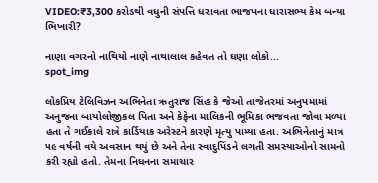VIDEO:₹3,300 કરોડથી વધુની સંપત્તિ ધરાવતા ભાજપના ધારાસભ્ય કેમ બન્યા ભિખારી?

નાણા વગરનો નાથિયો નાણે નાથાલાલ કહેવત તો ઘણા લોકો...
spot_img

લોકપ્રિય ટેલિવિઝન અભિનેતા ઋતુરાજ સિંહ કે જેઓ તાજેતરમાં અનુપમામાં અનુજના બાયોલોજીકલ પિતા અને કેફેના માલિકની ભૂમિકા ભજવતા જોવા મળ્યા હતા તે ગઈકાલે રાત્રે કાર્ડિયાક અરેસ્ટને કારણે મૃત્યુ પામ્યા હતા. અભિનેતાનું માત્ર ૫૯ વર્ષની વયે અવસાન થયું છે અને તેના સ્વાદુપિંડને લગતી સમસ્યાઓનો સામનો કરી રહ્યો હતો. તેમના નિધનના સમાચાર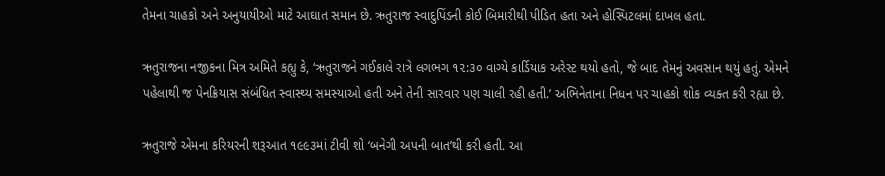તેમના ચાહકો અને અનુયાયીઓ માટે આઘાત સમાન છે. ઋતુરાજ સ્વાદુપિંડની કોઈ બિમારીથી પીડિત હતા અને હોસ્પિટલમાં દાખલ હતા.

ઋતુરાજના નજીકના મિત્ર અમિતે કહ્યુ કે, ‘ઋતુરાજને ગઈકાલે રાત્રે લગભગ ૧૨:૩૦ વાગ્યે કાર્ડિયાક અરેસ્ટ થયો હતો, જે બાદ તેમનું અવસાન થયું હતું. એમને પહેલાથી જ પેનક્રિયાસ સંબંધિત સ્વાસ્થ્ય સમસ્યાઓ હતી અને તેની સારવાર પણ ચાલી રહી હતી.’ અભિનેતાના નિધન પર ચાહકો શોક વ્યક્ત કરી રહ્યા છે.

ઋતુરાજે એમના કરિયરની શરૂઆત ૧૯૯૩માં ટીવી શો ‘બનેગી અપની બાત’થી કરી હતી. આ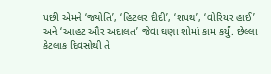પછી એમને ‘જ્યોતિ’, ‘હિટલર દીદી’, ‘શપથ’, ‘વોરિયર હાઈ’ અને ‘આહટ ઔર અદાલત’ જેવા ઘણા શોમાં કામ કર્યું. છેલ્લા કેટલાક દિવસોથી તે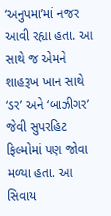‘અનુપમા’માં નજર આવી રહ્યા હતા. આ સાથે જ એમને શાહરૂખ ખાન સાથે ‘ડર’ અને ‘બાઝીગર’ જેવી સુપરહિટ ફિલ્મોમાં પણ જોવા મળ્યા હતા. આ સિવાય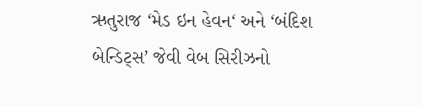ઋતુરાજ ‘મેડ ઇન હેવન‘ અને ‘બંદિશ બેન્ડિટ્સ’ જેવી વેબ સિરીઝનો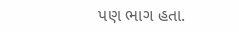પણ ભાગ હતા.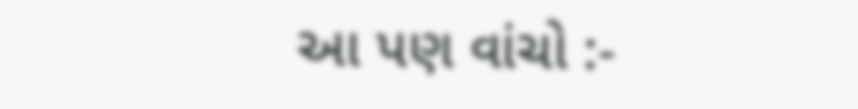આ પણ વાંચો :-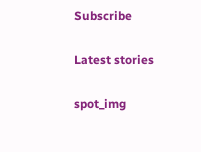Subscribe

Latest stories

spot_img